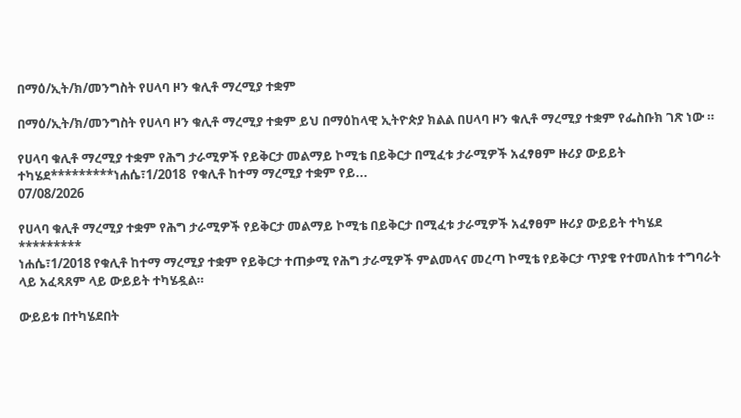በማዕ/ኢት/ክ/መንግስት የሀላባ ዞን ቁሊቶ ማረሚያ ተቋም

በማዕ/ኢት/ክ/መንግስት የሀላባ ዞን ቁሊቶ ማረሚያ ተቋም ይህ በማዕከላዊ ኢትዮጵያ ክልል በሀላባ ዞን ቁሊቶ ማረሚያ ተቋም የፌስቡክ ገጽ ነው ።

የሀላባ ቁሊቶ ማረሚያ ተቋም የሕግ ታራሚዎች የይቅርታ መልማይ ኮሚቴ በይቅርታ በሚፈቱ ታራሚዎች አፈፃፀም ዙሪያ ውይይት ተካሄደ*********ነሐሴ፣1/2018  የቁሊቶ ከተማ ማረሚያ ተቋም የይ...
07/08/2026

የሀላባ ቁሊቶ ማረሚያ ተቋም የሕግ ታራሚዎች የይቅርታ መልማይ ኮሚቴ በይቅርታ በሚፈቱ ታራሚዎች አፈፃፀም ዙሪያ ውይይት ተካሄደ
*********
ነሐሴ፣1/2018 የቁሊቶ ከተማ ማረሚያ ተቋም የይቅርታ ተጠቃሚ የሕግ ታራሚዎች ምልመላና መረጣ ኮሚቴ የይቅርታ ጥያቄ የተመለከቱ ተግባራት ላይ አፈጻጸም ላይ ውይይት ተካሄዷል።

ውይይቱ በተካሄደበት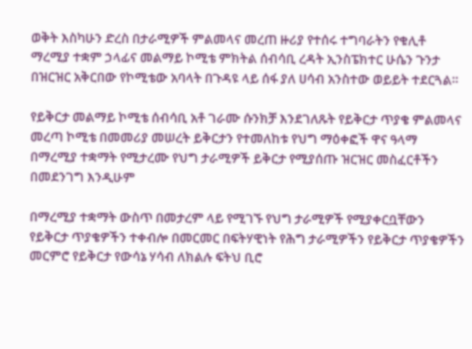ወቅት እስካሁን ድረስ በታራሚዎች ምልመላና መረጠ ዙሪያ የተሰሩ ተግባራትን የቁሊቶ ማረሚያ ተቋም ኃላፊና መልማይ ኮሚቴ ምክትል ሰብሳቢ ረዳት ኢንስፔክተር ሁሴን ጉንታ በዝርዝር አቅርበው የኮሚቴው አባላት በጉዳዩ ላይ ሰፋ ያለ ሀሳብ አንስተው ወይይት ተደርጓል።

የይቅርታ መልማይ ኮሚቴ ሰብሳቢ አቶ ገራሙ ሱንክቻ እንደገለጹት የይቅርታ ጥያቄ ምልመላና መረጣ ኮሚቴ በመመሪያ መሠረት ይቅርታን የተመለከቱ የህግ ማዕቀፎች ዋና ዓላማ በማረሚያ ተቋማት የሚታረሙ የህግ ታራሚዎች ይቅርታ የሚያሰጡ ዝርዝር መስፈርቶችን በመደንገግ እንዲሁም

በማረሚያ ተቋማት ውስጥ በመታረም ላይ የሚገኙ የህግ ታራሚዎች የሚያቀርቧቸውን የይቅርታ ጥያቄዎችን ተቀብሎ በመርመር በፍትሃዊነት የሕግ ታራሚዎችን የይቅርታ ጥያቄዎችን መርምሮ የይቅርታ የውሳኔ ሃሳብ ለክልሉ ፍትህ ቢሮ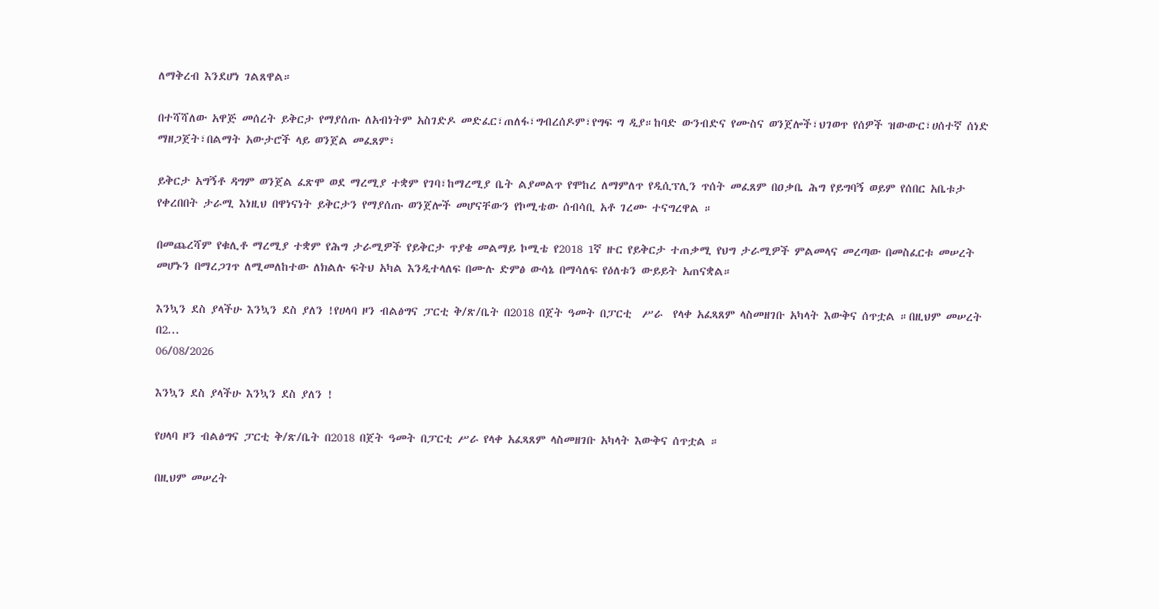ለማቅረብ እንደሆነ ገልጸዋል።

በተሻሻለው አዋጅ መሰረት ይቅርታ የማያሰጡ ለአብነትም አስገድዶ መድፈር፣ጠለፋ፣ግብረሰዶም፣የግፍ ግ ዲያ።ከባድ ውንብድና የሙስና ወንጀሎች፣ህገወጥ የሰዎች ዝውውር፣ሀሰተኛ ሰነድ ማዘጋጀት፣በልማት አውታሮች ላይ ወንጀል መፈጸም፣

ይቅርታ አግኝቶ ዳግም ወንጀል ፈጽሞ ወደ ማረሚያ ተቋም የገባ፣ከማረሚያ ቤት ልያመልጥ የሞከረ ለማምለጥ የዲሲፕሊን ጥሰት መፈጸም በዐቃቤ ሕግ የይግባኝ ወይም የሰበር አቤቱታ የቀረበበት ታራሚ እነዚህ በዋነናነት ይቅርታን የማያሰጡ ወንጀሎች መሆናቸውን የኮሚቴው ሰብሳቢ አቶ ገረሙ ተናግረዋል ።

በመጨረሻም የቁሊቶ ማረሚያ ተቋም የሕግ ታራሚዎች የይቅርታ ጥያቄ መልማይ ኮሚቴ የ2018 1ኛ ዙር የይቅርታ ተጠቃሚ የህግ ታራሚዎች ምልመላና መረጣው በመስፈርቱ መሠረት መሆኑን በማረጋገጥ ለሚመለከተው ለክልሉ ፍትህ አካል እንዲተላለፍ በሙሉ ድምፅ ውሳኔ በማሳለፍ የዕለቱን ውይይት አጠናቋል።

እንኳን ደስ ያላችሁ እንኳን ደስ ያለን !የሀላባ ዞን ብልፅግና ፓርቲ ቅ/ጽ/ቤት በ2018 በጀት ዓመት በፓርቲ  ሥራ  የላቀ አፈጻጸም ላስመዘገቡ አካላት እውቅና ሰጥቷል ።በዚህም መሠረት በ2...
06/08/2026

እንኳን ደስ ያላችሁ እንኳን ደስ ያለን !

የሀላባ ዞን ብልፅግና ፓርቲ ቅ/ጽ/ቤት በ2018 በጀት ዓመት በፓርቲ ሥራ የላቀ አፈጻጸም ላስመዘገቡ አካላት እውቅና ሰጥቷል ።

በዚህም መሠረት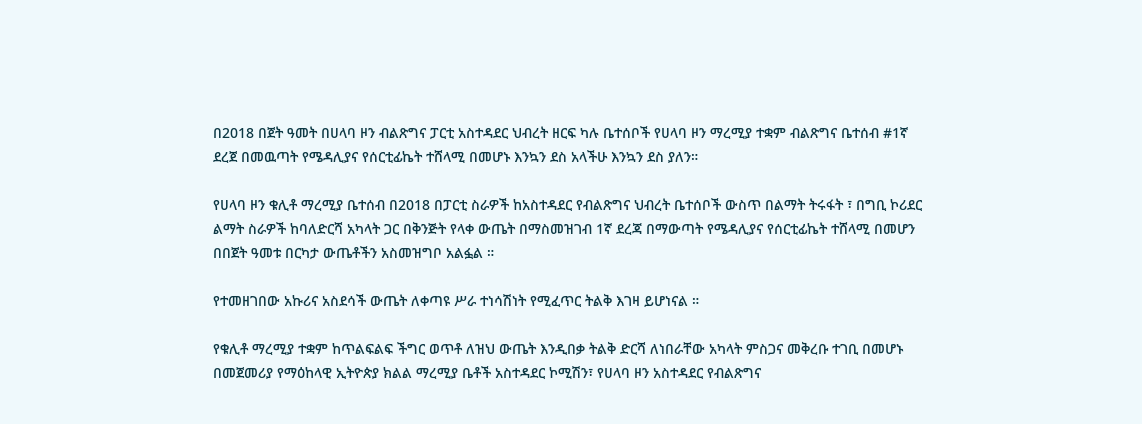በ2018 በጀት ዓመት በሀላባ ዞን ብልጽግና ፓርቲ አስተዳደር ህብረት ዘርፍ ካሉ ቤተሰቦች የሀላባ ዞን ማረሚያ ተቋም ብልጽግና ቤተሰብ #1ኛ ደረጀ በመዉጣት የሜዳሊያና የሰርቲፊኬት ተሸላሚ በመሆኑ እንኳን ደስ አላችሁ እንኳን ደስ ያለን።

የሀላባ ዞን ቁሊቶ ማረሚያ ቤተሰብ በ2018 በፓርቲ ስራዎች ከአስተዳደር የብልጽግና ህብረት ቤተሰቦች ውስጥ በልማት ትሩፋት ፣ በግቢ ኮሪደር ልማት ስራዎች ከባለድርሻ አካላት ጋር በቅንጅት የላቀ ውጤት በማስመዝገብ 1ኛ ደረጃ በማውጣት የሜዳሊያና የሰርቲፊኬት ተሸላሚ በመሆን በበጀት ዓመቱ በርካታ ውጤቶችን አስመዝግቦ አልፏል ።

የተመዘገበው አኩሪና አስደሳች ውጤት ለቀጣዩ ሥራ ተነሳሽነት የሚፈጥር ትልቅ እገዛ ይሆነናል ።

የቁሊቶ ማረሚያ ተቋም ከጥልፍልፍ ችግር ወጥቶ ለዝህ ውጤት እንዲበቃ ትልቅ ድርሻ ለነበራቸው አካላት ምስጋና መቅረቡ ተገቢ በመሆኑ በመጀመሪያ የማዕከላዊ ኢትዮጵያ ክልል ማረሚያ ቤቶች አስተዳደር ኮሚሽን፣ የሀላባ ዞን አስተዳደር የብልጽግና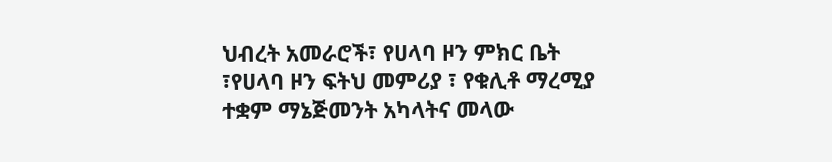ህብረት አመራሮች፣ የሀላባ ዞን ምክር ቤት ፣የሀላባ ዞን ፍትህ መምሪያ ፣ የቁሊቶ ማረሚያ ተቋም ማኔጅመንት አካላትና መላው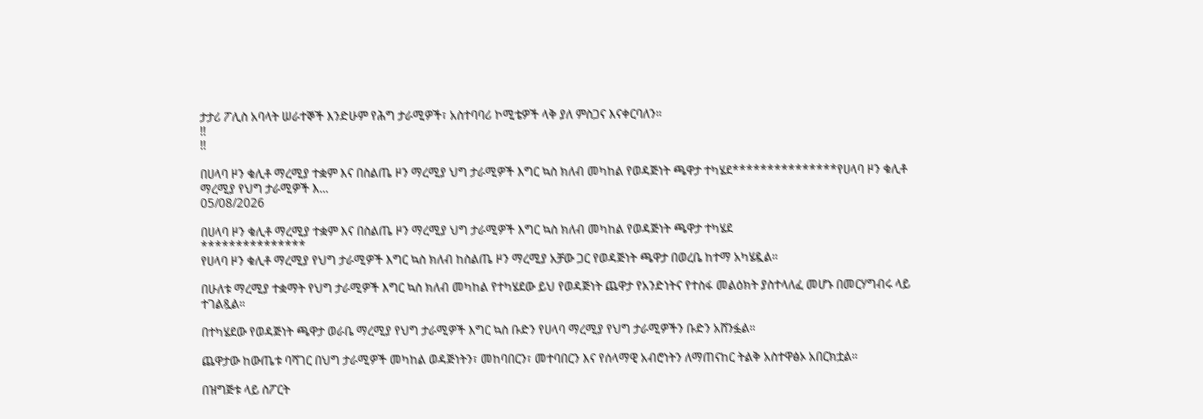ታታሪ ፖሊስ አባላት ሠራተኞች እንድሁም የሕግ ታራሚዎች፣ አስተባባሪ ኮሚቴዎች ላቅ ያለ ምስጋና እናቀርባለን።
!!
!!

በሀላባ ዞን ቁሊቶ ማረሚያ ተቋም እና በስልጤ ዞን ማረሚያ ህግ ታራሚዎች እግር ኳስ ክለብ መካከል የወዳጅነት ጫዋታ ተካሄደ***************የሀላባ ዞን ቁሊቶ ማረሚያ የህግ ታራሚዎች እ...
05/08/2026

በሀላባ ዞን ቁሊቶ ማረሚያ ተቋም እና በስልጤ ዞን ማረሚያ ህግ ታራሚዎች እግር ኳስ ክለብ መካከል የወዳጅነት ጫዋታ ተካሄደ
***************
የሀላባ ዞን ቁሊቶ ማረሚያ የህግ ታራሚዎች እግር ኳስ ክለብ ከስልጤ ዞን ማረሚያ አቻው ጋር የወዳጅነት ጫዋታ በወረቤ ከተማ አካሄዷል።

በሁለቱ ማረሚያ ተቋማት የህግ ታራሚዎች እግር ኳስ ክለብ መካከል የተካሄደው ይህ የወዳጅነት ጨዋታ የአንድነትና የተስፋ መልዕክት ያስተላለፈ መሆኑ በመርሃግብሩ ላይ ተገልጿል።

በተካሄደው የወዳጅነት ጫዋታ ወራቤ ማረሚያ የህግ ታራሚዎች እግር ኳስ ቡድን የሀላባ ማረሚያ የህግ ታራሚዎችን ቡድን አሸንፏል።

ጨዋታው ከውጤቱ ባሻገር በህግ ታራሚዎች መካከል ወዳጅነትን፣ መከባበርን፣ መተባበርን እና የሰላማዊ አብሮነትን ለማጠናከር ትልቅ አስተዋፅኦ አበርክቷል።

በዝግጅቱ ላይ ስፖርት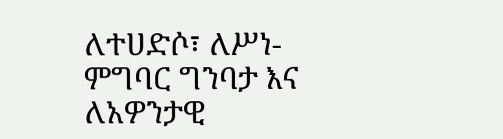ለተሀድሶ፣ ለሥነ-ምግባር ግንባታ እና ለአዎንታዊ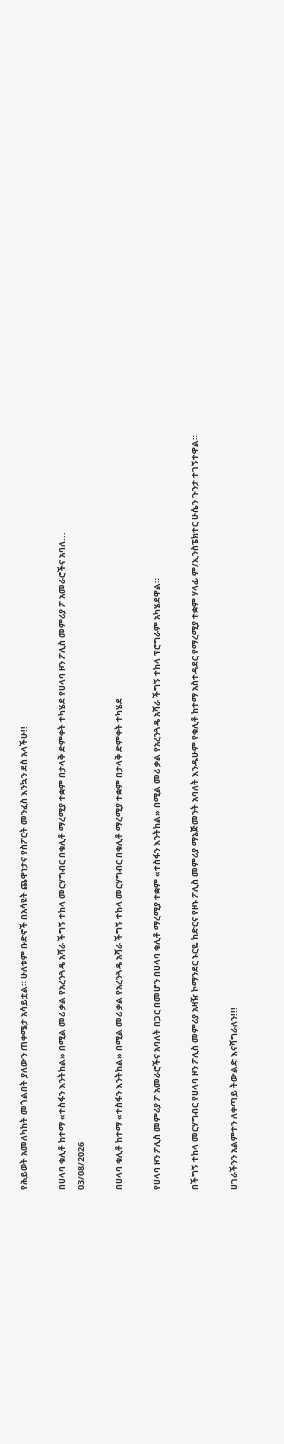የሕይወት አመለካከት መጎልበት ያለውን ጠቀሜታ አሳይቷል። ሁለቱም ቡድኖች በአሳዩት ጨዋነታና የስፖርት መንፈስ እንኳን ደስ አላችሁ!!

በሀላባ ቁሊቶ ከተማ «ተስፋን እንትከል» በሚል መሪ ቃል የአረንጓዴ አሻራ ችግኝ ተከላ መርሃግብር በቁሊቶ ማረሚያ ተቋም በታላቅ ድምቀት ተካሄደ የሀላባ ዞን ፖሊስ መምሪያ ፖ አመራሮችና አባለ...
03/08/2026

በሀላባ ቁሊቶ ከተማ «ተስፋን እንትከል» በሚል መሪ ቃል የአረንጓዴ አሻራ ችግኝ ተከላ መርሃግብር በቁሊቶ ማረሚያ ተቋም በታላቅ ድምቀት ተካሄደ

የሀላባ ዞን ፖሊስ መምሪያ ፖ አመራሮችና አባለት በጋር በመሆን በሀላባ ቁሊቶ ማረሚያ ተቋም «ተስፋን እንትከል» በሚል መሪ ቃል የአረንጓዴ አሻራ ችግኝ ተከላ ፕሮግራም አካሄደዋል።

በችግኝ ተከላ መርሃግብር የሀላባ ዞን ፖሊስ መምሪያ አዛዥ ኮማንደር ኑርዬ ከድርና የዞኑ ፖሊስ መምሪያ ማኔጅመንት አባለት እንዱሁም የቁሊቶ ከተማ አስተዳደር የማረሚያ ተቋም ሃላፊ ም/ኢንስፔክተር ሁሴን ጉንታ ተገኝተዋል።

ሀገራችንን አልምተን ለቀጣይ ትውልድ እናሻግራለን!!!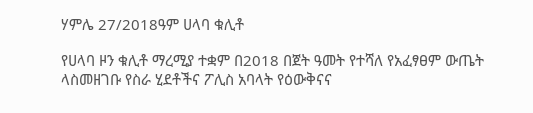ሃምሌ 27/2018ዓም ሀላባ ቁሊቶ

የሀላባ ዞን ቁሊቶ ማረሚያ ተቋም በ2018 በጀት ዓመት የተሻለ የአፈፃፀም ውጤት ላስመዘገቡ የስራ ሂደቶችና ፖሊስ አባላት የዕውቅናና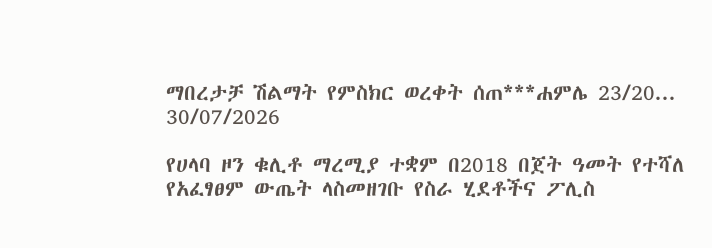ማበረታቻ ሽልማት የምስክር ወረቀት ሰጠ***ሐምሌ 23/20...
30/07/2026

የሀላባ ዞን ቁሊቶ ማረሚያ ተቋም በ2018 በጀት ዓመት የተሻለ የአፈፃፀም ውጤት ላስመዘገቡ የስራ ሂደቶችና ፖሊስ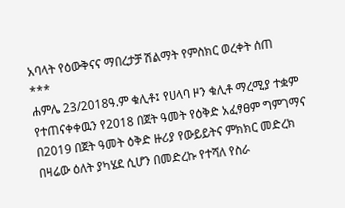አባላት የዕውቅናና ማበረታቻ ሽልማት የምስክር ወረቀት ሰጠ
***
ሐምሌ 23/2018ዓ.ም ቁሊቶ፤ የሀላባ ዞን ቁሊቶ ማረሚያ ተቋም የተጠናቀቀዉን የ2018 በጀት ዓመት የዕቅድ አፈፃፀም ግምገማና በ2019 በጀት ዓመት ዕቅድ ዙሪያ የውይይትና ምክክር መድረክ በዛሬው ዕለት ያካሄደ ሲሆን በመድረኩ የተሻለ የስራ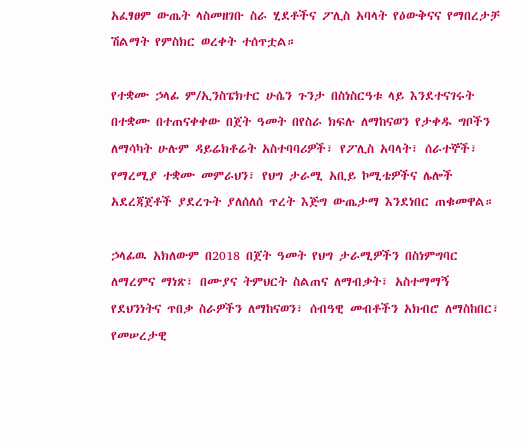አፈፃፀም ውጤት ላስመዘገቡ ስራ ሂደቶችና ፖሊስ አባላት የዕውቅናና የማበረታቻ ሽልማት የምስክር ወረቀት ተሰጥቷል።

የተቋሙ ኃላፊ ም/ኢንስፔክተር ሁሴን ጉንታ በስነስርዓቱ ላይ እንደተናገሩት በተቋሙ በተጠናቀቀው በጀት ዓመት በየስራ ክፍሉ ለማከናወን የታቀዱ ግቦችን ለማሳካት ሁሉም ዳይሬክቶሬት አስተባባሪዎች፣ የፖሊስ አባላት፣ ሰራተኞች፣ የማረሚያ ተቋሙ መምራህን፣ የህግ ታራሚ አቢይ ኮሚቴዎችና ሌሎች አደረጃጀቶች ያደረጉት ያለሰለሰ ጥረት እጅግ ውጤታማ እንደነበር ጠቁመዋል።

ኃላፊዉ አክለውም በ2018 በጀት ዓመት የህግ ታራሚዎችን በስነምግባር ለማረምና ማነጽ፣ በሙያና ትምህርት ስልጠና ለማብቃት፣ አስተማማኝ የደህንነትና ጥበቃ ስራዎችን ለማከናወን፣ ሰብዓዊ መብቶችን አክብሮ ለማስከበር፣ የመሠረታዊ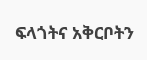ፍላጎትና አቅርቦትን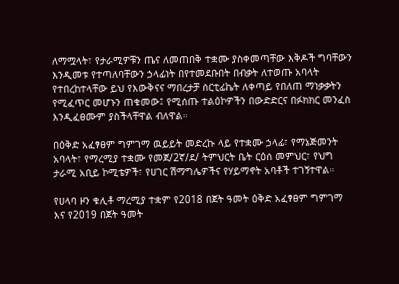ለማሟላት፣ የታራሚዎቹን ጤና ለመጠበቅ ተቋሙ ያስቀመጣቸው እቅዶች ግባቸውን እንዲመቱ የተጣለባቸውን ኃላፊነት በየተመደቡበት በብቃት ለተወጡ አባላት የተበረከተላቸው ይህ የእውቅናና ማበረታቻ ሰርቲፊኬት ለቀጣይ የበለጠ ማነቃቃትን የሚፈጥር መሆኑን ጠቁመው፤ የሚሰጡ ተልዕኮዎችን በውድድርና በፉክክር መንፈስ እንዲፈፀሙም ያስችላቸዋል ብለዋል።

በዕቅድ አፈፃፀም ግምገማ ዉይይት መድረኩ ላይ የተቋሙ ኃላፊ፣ የማኔጅመንት አባላት፣ የማረሚያ ተቋሙ የመጀ/2ኛ/ደ/ ትምህርት ቤት ርዕሰ መምህር፣ የህግ ታራሚ አቢይ ኮሚቴዎች፣ የሀገር ሽማግሌዎችና የሃይማኖት አባቶች ተገኝተዋል።

የሀላባ ዞን ቁሊቶ ማረሚያ ተቋም የ2018 በጀት ዓመት ዕቅድ አፈፃፀም ግምገማ እና የ2019 በጀት ዓመት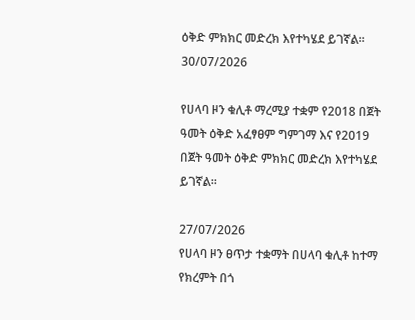ዕቅድ ምክክር መድረክ እየተካሄደ ይገኛል።
30/07/2026

የሀላባ ዞን ቁሊቶ ማረሚያ ተቋም የ2018 በጀት ዓመት ዕቅድ አፈፃፀም ግምገማ እና የ2019 በጀት ዓመት ዕቅድ ምክክር መድረክ እየተካሄደ ይገኛል።

27/07/2026
የሀላባ ዞን ፀጥታ ተቋማት በሀላባ ቁሊቶ ከተማ የክረምት በጎ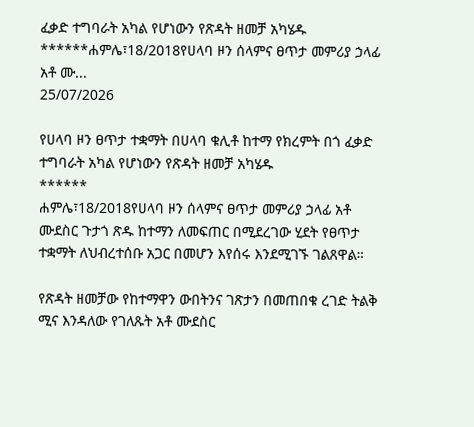ፈቃድ ተግባራት አካል የሆነውን የጽዳት ዘመቻ አካሄዱ ******ሐምሌ፣18/2018የሀላባ ዞን ሰላምና ፀጥታ መምሪያ ኃላፊ አቶ ሙ...
25/07/2026

የሀላባ ዞን ፀጥታ ተቋማት በሀላባ ቁሊቶ ከተማ የክረምት በጎ ፈቃድ ተግባራት አካል የሆነውን የጽዳት ዘመቻ አካሄዱ
******
ሐምሌ፣18/2018የሀላባ ዞን ሰላምና ፀጥታ መምሪያ ኃላፊ አቶ ሙደስር ጉታጎ ጽዱ ከተማን ለመፍጠር በሚደረገው ሂደት የፀጥታ ተቋማት ለህብረተሰቡ አጋር በመሆን እየሰሩ እንደሚገኙ ገልጸዋል።

የጽዳት ዘመቻው የከተማዋን ውበትንና ገጽታን በመጠበቁ ረገድ ትልቅ ሚና እንዳለው የገለጹት አቶ ሙደስር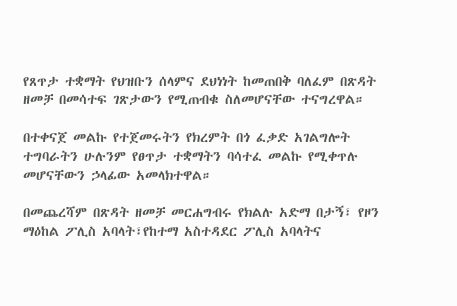የጸጥታ ተቋማት የህዝቡን ሰላምና ደህነነት ከመጠበቅ ባለፈም በጽዳት ዘመቻ በመሳተፍ ገጽታውን የሚጠብቁ ስለመሆናቸው ተናግረዋል።

በተቀናጀ መልኩ የተጀመሩትን የክረምት በጎ ፈቃድ አገልግሎት ተግባራትን ሁሉንም የፀጥታ ተቋማትን ባሳተፈ መልኩ የሚቀጥሉ መሆናቸውን ኃላፊው አመላክተዋል።

በመጨረሻም በጽዳት ዘመቻ መርሐግብሩ የክልሉ አድማ በታኝ፣ የዞን ማዕከል ፖሊስ አባላት፣የከተማ አስተዳደር ፖሊስ አባላትና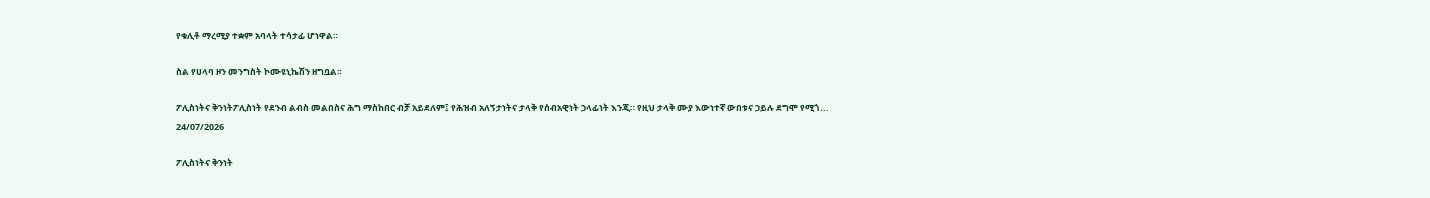የቁሊቶ ማረሚያ ተቋም አባላት ተሳታፊ ሆነዋል።

ስል የሀላባ ዞን መንግስት ኮሙዩኒኬሽን ዘግቧል።

ፖሊስነትና ቅንነትፖሊስነት የደንብ ልብስ መልበስና ሕግ ማስከበር ብቻ አይደለም፤ የሕዝብ አለኝታነትና ታላቅ የሰብአዊነት ኃላፊነት እንጂ። የዚህ ታላቅ ሙያ እውነተኛ ውበቱና ኃይሉ ደግሞ የሚጎ...
24/07/2026

ፖሊስነትና ቅንነት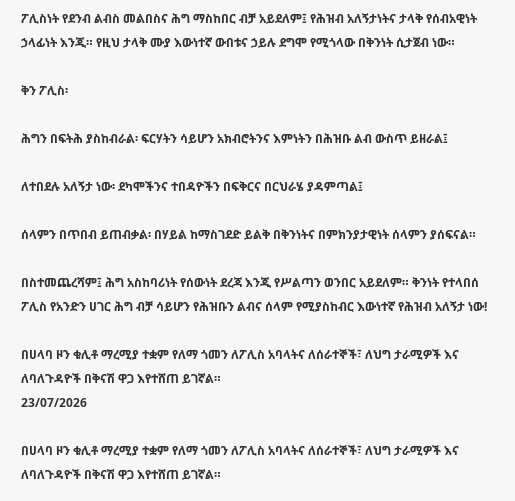ፖሊስነት የደንብ ልብስ መልበስና ሕግ ማስከበር ብቻ አይደለም፤ የሕዝብ አለኝታነትና ታላቅ የሰብአዊነት ኃላፊነት እንጂ። የዚህ ታላቅ ሙያ እውነተኛ ውበቱና ኃይሉ ደግሞ የሚጎላው በቅንነት ሲታጀብ ነው።

ቅን ፖሊስ፡

ሕግን በፍትሕ ያስከብራል፡ ፍርሃትን ሳይሆን አክብሮትንና እምነትን በሕዝቡ ልብ ውስጥ ይዘራል፤

ለተበደሉ አለኝታ ነው፡ ደካሞችንና ተበዳዮችን በፍቅርና በርህራሄ ያዳምጣል፤

ሰላምን በጥበብ ይጠብቃል፡ በሃይል ከማስገደድ ይልቅ በቅንነትና በምክንያታዊነት ሰላምን ያሰፍናል።

በስተመጨረሻም፤ ሕግ አስከባሪነት የሰውነት ደረጃ እንጂ የሥልጣን ወንበር አይደለም። ቅንነት የተላበሰ ፖሊስ የአንድን ሀገር ሕግ ብቻ ሳይሆን የሕዝቡን ልብና ሰላም የሚያስከብር እውነተኛ የሕዝብ አለኝታ ነው!

በሀላባ ዞን ቁሊቶ ማረሚያ ተቋም የለማ ጎመን ለፖሊስ አባላትና ለሰራተኞች፣ ለህግ ታራሚዎች እና ለባለጉዳዮች በቅናሽ ዋጋ እየተሸጠ ይገኛል።
23/07/2026

በሀላባ ዞን ቁሊቶ ማረሚያ ተቋም የለማ ጎመን ለፖሊስ አባላትና ለሰራተኞች፣ ለህግ ታራሚዎች እና ለባለጉዳዮች በቅናሽ ዋጋ እየተሸጠ ይገኛል።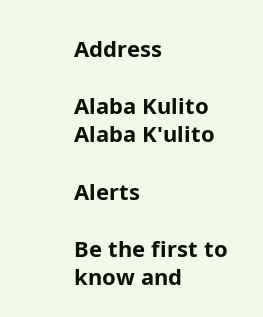Address

Alaba Kulito
Alaba K'ulito

Alerts

Be the first to know and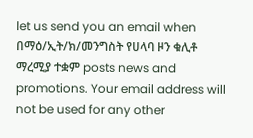let us send you an email when በማዕ/ኢት/ክ/መንግስት የሀላባ ዞን ቁሊቶ ማረሚያ ተቋም posts news and promotions. Your email address will not be used for any other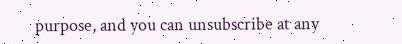purpose, and you can unsubscribe at any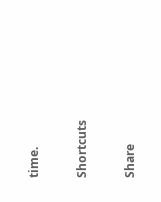time.

Shortcuts

Share